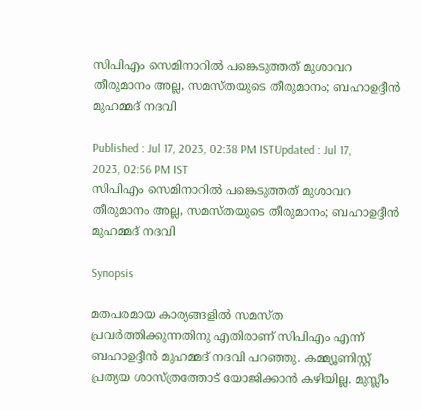സിപിഎം സെമിനാറിൽ പങ്കെടുത്തത് മുശാവറ തീരുമാനം അല്ല, സമസ്തയുടെ തീരുമാനം; ബഹാഉദ്ദീൻ മുഹമ്മദ് നദവി

Published : Jul 17, 2023, 02:38 PM ISTUpdated : Jul 17, 2023, 02:56 PM IST
സിപിഎം സെമിനാറിൽ പങ്കെടുത്തത് മുശാവറ തീരുമാനം അല്ല, സമസ്തയുടെ തീരുമാനം; ബഹാഉദ്ദീൻ മുഹമ്മദ് നദവി

Synopsis

മതപരമായ കാര്യങ്ങളിൽ സമസ്ത പ്രവർത്തിക്കുന്നതിനു എതിരാണ് സിപിഎം എന്ന് ബഹാഉദ്ദീൻ മുഹമ്മദ് നദവി പറഞ്ഞു. കമ്മ്യൂണിസ്റ്റ് പ്രത്യയ ശാസ്ത്രത്തോട് യോജിക്കാൻ കഴിയില്ല. മുസ്ലീം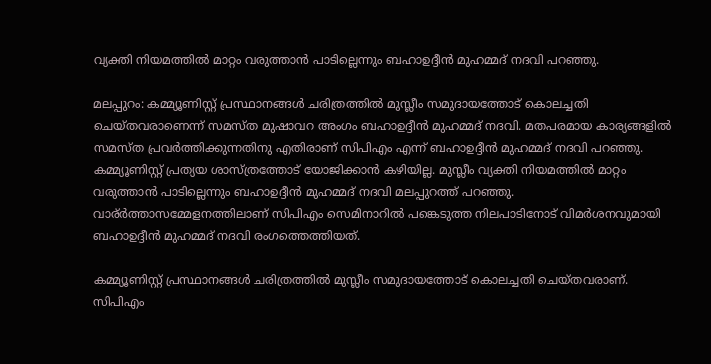വ്യക്തി നിയമത്തിൽ മാറ്റം വരുത്താൻ പാടില്ലെന്നും ബഹാഉദ്ദീൻ മുഹമ്മദ് നദവി പറഞ്ഞു.

മലപ്പുറം: കമ്മ്യൂണിസ്റ്റ് പ്രസ്ഥാനങ്ങൾ ചരിത്രത്തിൽ മുസ്ലീം സമുദായത്തോട് കൊലച്ചതി ചെയ്തവരാണെന്ന് സമസ്ത മുഷാവറ അംഗം ബഹാഉദ്ദീൻ മുഹമ്മദ് നദവി. മതപരമായ കാര്യങ്ങളിൽ സമസ്ത പ്രവർത്തിക്കുന്നതിനു എതിരാണ് സിപിഎം എന്ന് ബഹാഉദ്ദീൻ മുഹമ്മദ് നദവി പറഞ്ഞു. കമ്മ്യൂണിസ്റ്റ് പ്രത്യയ ശാസ്ത്രത്തോട് യോജിക്കാൻ കഴിയില്ല. മുസ്ലീം വ്യക്തി നിയമത്തിൽ മാറ്റം വരുത്താൻ പാടില്ലെന്നും ബഹാഉദ്ദീൻ മുഹമ്മദ് നദവി മലപ്പുറത്ത് പറഞ്ഞു. വാര്ർത്താസമ്മേളനത്തിലാണ് സിപിഎം സെമിനാറിൽ പങ്കെടുത്ത നിലപാടിനോട് വിമർശനവുമായി ബഹാഉദ്ദീൻ മുഹമ്മദ് നദവി രംഗത്തെത്തിയത്.

കമ്മ്യൂണിസ്റ്റ് പ്രസ്ഥാനങ്ങൾ ചരിത്രത്തിൽ മുസ്ലീം സമുദായത്തോട് കൊലച്ചതി ചെയ്തവരാണ്. സിപിഎം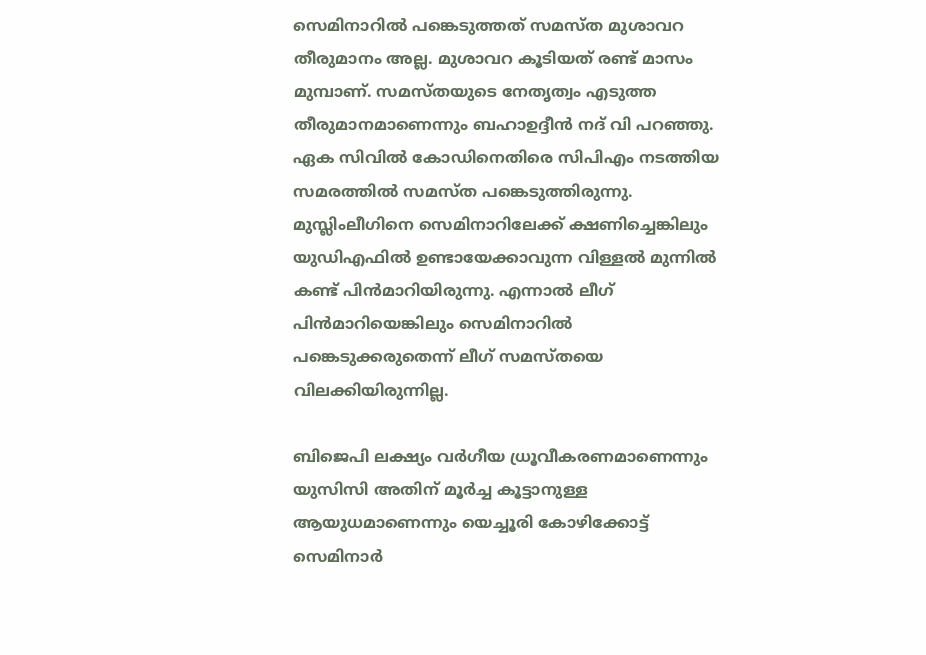സെമിനാറിൽ പങ്കെടുത്തത് സമസ്ത മുശാവറ തീരുമാനം അല്ല. മുശാവറ കൂടിയത് രണ്ട് മാസം മുമ്പാണ്. സമസ്തയുടെ നേതൃത്വം എടുത്ത തീരുമാനമാണെന്നും ബഹാഉദ്ദീൻ നദ് വി പറ‍ഞ്ഞു. ഏക സിവിൽ കോഡിനെതിരെ സിപിഎം നടത്തിയ സമരത്തിൽ സമസ്ത പങ്കെടുത്തിരുന്നു. മുസ്ലിംലീഗിനെ സെമിനാറിലേക്ക് ക്ഷണിച്ചെങ്കിലും യുഡിഎഫിൽ ഉണ്ടായേക്കാവുന്ന വിള്ളൽ മുന്നിൽ കണ്ട് പിൻമാറിയിരുന്നു. എന്നാൽ ലീഗ് പിൻമാറിയെങ്കിലും സെമിനാറിൽ പങ്കെടുക്കരുതെന്ന് ലീഗ് സമസ്തയെ വിലക്കിയിരുന്നില്ല.

ബിജെപി ലക്ഷ്യം വർഗീയ ധ്രൂവീകരണമാണെന്നും യുസിസി അതിന് മൂർച്ച കൂട്ടാനുള്ള ആയുധമാണെന്നും യെച്ചൂരി കോഴിക്കോട്ട് സെമിനാർ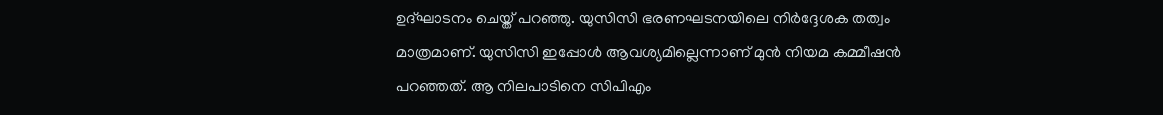ഉദ്ഘാടനം ചെയ്ത് പറഞ്ഞു. യുസിസി ഭരണഘടനയിലെ നിർദ്ദേശക തത്വം മാത്രമാണ്. യുസിസി ഇപ്പോൾ ആവശ്യമില്ലെന്നാണ് മുൻ നിയമ കമ്മീഷൻ പറഞ്ഞത്. ആ നിലപാടിനെ സിപിഎം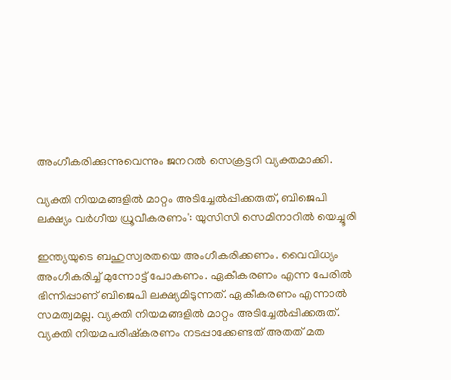അംഗീകരിക്കുന്നുവെന്നും ജനറൽ സെക്രട്ടറി വ്യക്തമാക്കി.

വ്യക്തി നിയമങ്ങളിൽ മാറ്റം അടിച്ചേൽപ്പിക്കരുത്, ബിജെപി ലക്ഷ്യം വർഗീയ ധ്രൂവീകരണം': യുസിസി സെമിനാറിൽ യെച്ചൂരി

ഇന്ത്യയുടെ ബഹുസ്വരതയെ അംഗീകരിക്കണം. വൈവിധ്യം അംഗീകരിച്ച് മുന്നോട്ട് പോകണം. ഏകീകരണം എന്ന പേരിൽ ഭിന്നിപ്പാണ് ബിജെപി ലക്ഷ്യമിടുന്നത്. ഏകീകരണം എന്നാൽ സമത്വമല്ല. വ്യക്തി നിയമങ്ങളിൽ മാറ്റം അടിച്ചേൽപ്പിക്കരുത്. വ്യക്തി നിയമപരിഷ്കരണം നടപ്പാക്കേണ്ടത് അതത് മത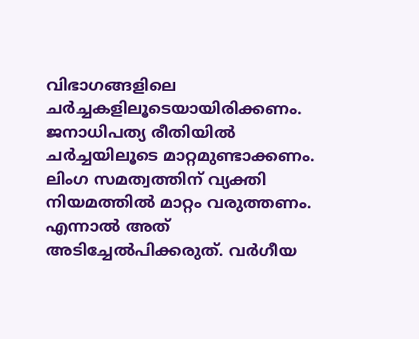വിഭാഗങ്ങളിലെ ചർച്ചകളിലൂടെയായിരിക്കണം. ജനാധിപത്യ രീതിയിൽ ചർച്ചയിലൂടെ മാറ്റമുണ്ടാക്കണം. ലിംഗ സമത്വത്തിന് വ്യക്തി നിയമത്തിൽ മാറ്റം വരുത്തണം. എന്നാൽ അത്‌ അടിച്ചേൽപിക്കരുത്. വർഗീയ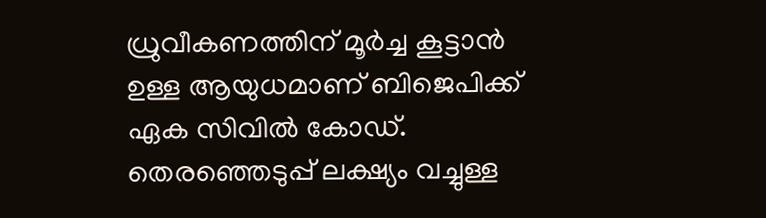ധ്രുവീകണത്തിന് മൂർച്ച കൂട്ടാൻ ഉള്ള ആയുധമാണ് ബിജെപിക്ക് ഏക സിവിൽ കോഡ്.  തെരഞ്ഞെടുപ്പ് ലക്ഷ്യം വച്ചുള്ള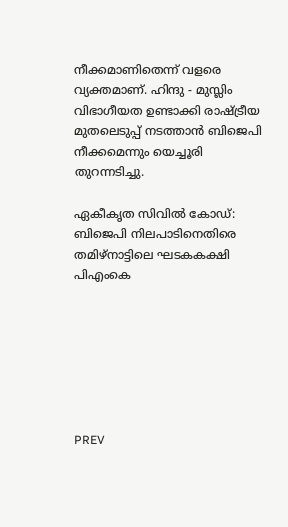നീക്കമാണിതെന്ന് വളരെ വ്യക്തമാണ്. ഹിന്ദു - മുസ്ലിം വിഭാഗീയത ഉണ്ടാക്കി രാഷ്ട്രീയ മുതലെടുപ്പ് നടത്താൻ ബിജെപി നീക്കമെന്നും യെച്ചൂരി തുറന്നടിച്ചു.

ഏകീകൃത സിവിൽ കോഡ്: ബിജെപി നിലപാടിനെതിരെ തമിഴ്‌നാട്ടിലെ ഘടകകക്ഷി പിഎംകെ







PREV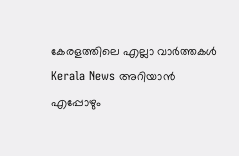കേരളത്തിലെ എല്ലാ വാർത്തകൾ Kerala News അറിയാൻ  എപ്പോഴും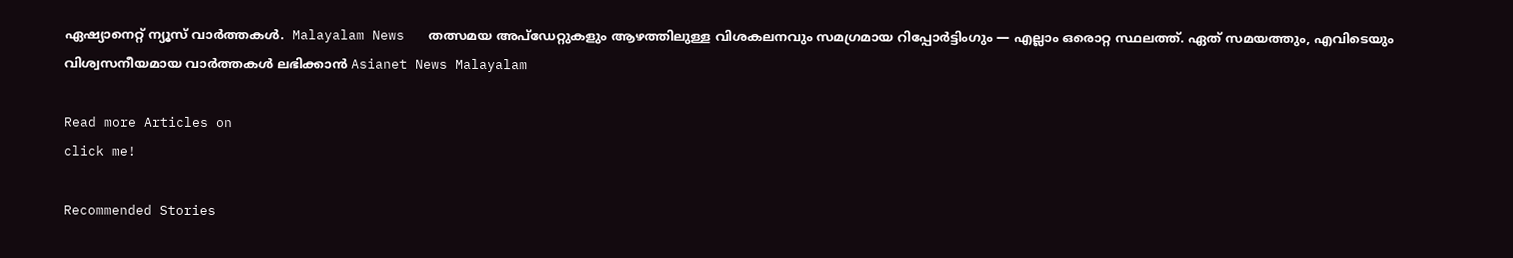ഏഷ്യാനെറ്റ് ന്യൂസ് വാർത്തകൾ.  Malayalam News   തത്സമയ അപ്‌ഡേറ്റുകളും ആഴത്തിലുള്ള വിശകലനവും സമഗ്രമായ റിപ്പോർട്ടിംഗും — എല്ലാം ഒരൊറ്റ സ്ഥലത്ത്. ഏത് സമയത്തും, എവിടെയും വിശ്വസനീയമായ വാർത്തകൾ ലഭിക്കാൻ Asianet News Malayalam

Read more Articles on
click me!

Recommended Stories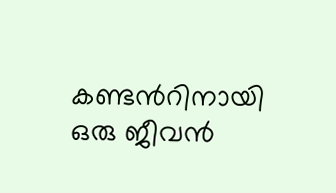കണ്ടന്‍റിനായി ഒരു ജീവൻ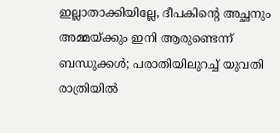ഇല്ലാതാക്കിയില്ലേ, ദീപകിന്‍റെ അച്ഛനും അമ്മയ്ക്കും ഇനി ആരുണ്ടെന്ന് ബന്ധുക്കൾ; പരാതിയിലുറച്ച് യുവതി
രാത്രിയിൽ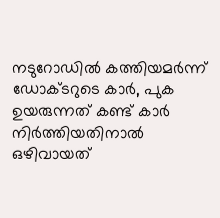നടുറോഡിൽ കത്തിയമർന്ന് ഡോക്ടറുടെ കാർ, പുക ഉയരുന്നത് കണ്ട് കാർ നിർത്തിയതിനാൽ ഒഴിവായത്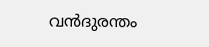വൻദുരന്തം